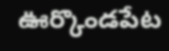ఊర్కొండపేట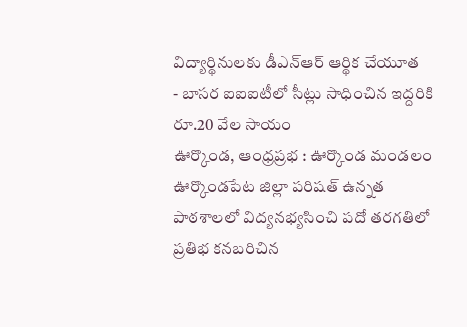విద్యార్థినులకు డీఎన్ఆర్ ఆర్థిక చేయూత
- బాసర ఐఐఐటీలో సీట్లు సాధించిన ఇద్దరికి రూ.20 వేల సాయం
ఊర్కొండ, ఆంధ్రప్రభ : ఊర్కొండ మండలం ఊర్కొండపేట జిల్లా పరిషత్ ఉన్నత పాఠశాలలో విద్యనభ్యసించి పదో తరగతిలో ప్రతిభ కనబరిచిన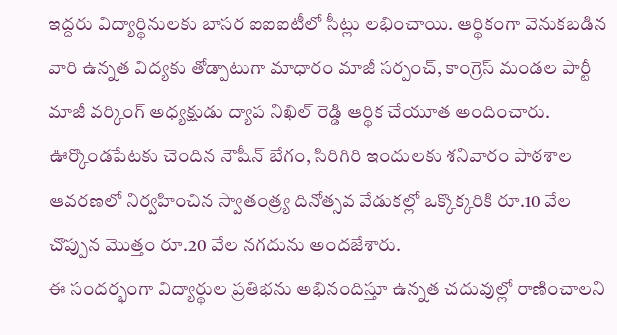ఇద్దరు విద్యార్థినులకు బాసర ఐఐఐటీలో సీట్లు లభించాయి. ఆర్థికంగా వెనుకబడిన వారి ఉన్నత విద్యకు తోడ్పాటుగా మాధారం మాజీ సర్పంచ్, కాంగ్రెస్ మండల పార్టీ మాజీ వర్కింగ్ అధ్యక్షుడు ద్యాప నిఖిల్ రెడ్డి ఆర్థిక చేయూత అందించారు. ఊర్కొండపేటకు చెందిన నౌషీన్ బేగం, సిరిగిరి ఇందులకు శనివారం పాఠశాల ఆవరణలో నిర్వహించిన స్వాతంత్ర్య దినోత్సవ వేడుకల్లో ఒక్కొక్కరికి రూ.10 వేల చొప్పున మొత్తం రూ.20 వేల నగదును అందజేశారు.
ఈ సందర్భంగా విద్యార్థుల ప్రతిభను అభినందిస్తూ ఉన్నత చదువుల్లో రాణించాలని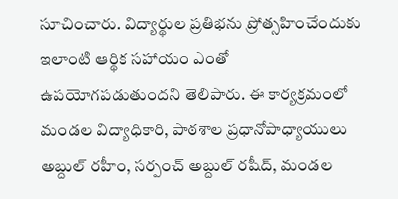సూచించారు. విద్యార్థుల ప్రతిభను ప్రోత్సహించేందుకు ఇలాంటి ఆర్థిక సహాయం ఎంతో ఉపయోగపడుతుందని తెలిపారు. ఈ కార్యక్రమంలో మండల విద్యాధికారి, పాఠశాల ప్రధానోపాధ్యాయులు అబ్దుల్ రహీం, సర్పంచ్ అబ్దుల్ రషీద్, మండల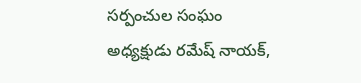సర్పంచుల సంఘం అధ్యక్షుడు రమేష్ నాయక్,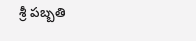శ్రీ పబ్బతి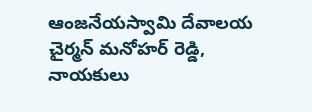ఆంజనేయస్వామి దేవాలయ చైర్మన్ మనోహర్ రెడ్డి, నాయకులు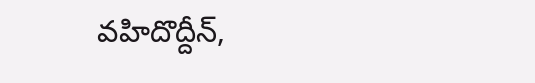వహిదొద్దీన్,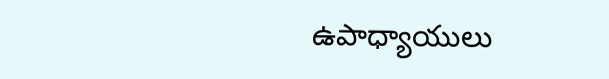ఉపాధ్యాయులు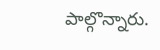పాల్గొన్నారు.